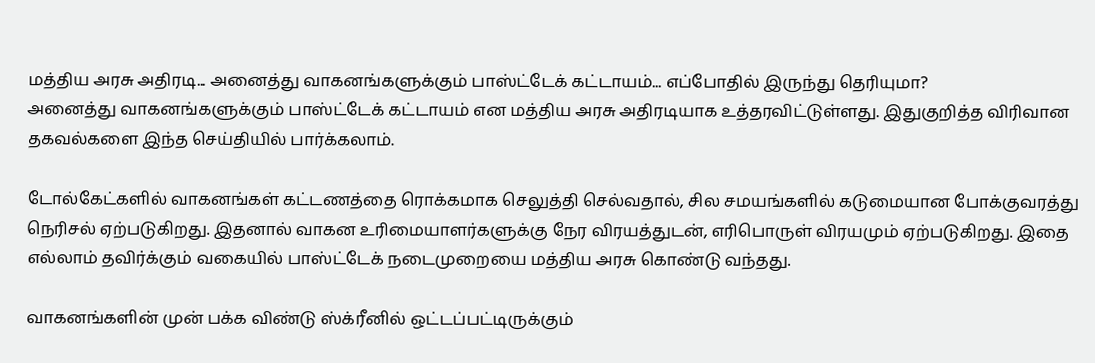மத்திய அரசு அதிரடி... அனைத்து வாகனங்களுக்கும் பாஸ்ட்டேக் கட்டாயம்... எப்போதில் இருந்து தெரியுமா?
அனைத்து வாகனங்களுக்கும் பாஸ்ட்டேக் கட்டாயம் என மத்திய அரசு அதிரடியாக உத்தரவிட்டுள்ளது. இதுகுறித்த விரிவான தகவல்களை இந்த செய்தியில் பார்க்கலாம்.

டோல்கேட்களில் வாகனங்கள் கட்டணத்தை ரொக்கமாக செலுத்தி செல்வதால், சில சமயங்களில் கடுமையான போக்குவரத்து நெரிசல் ஏற்படுகிறது. இதனால் வாகன உரிமையாளர்களுக்கு நேர விரயத்துடன், எரிபொருள் விரயமும் ஏற்படுகிறது. இதை எல்லாம் தவிர்க்கும் வகையில் பாஸ்ட்டேக் நடைமுறையை மத்திய அரசு கொண்டு வந்தது.

வாகனங்களின் முன் பக்க விண்டு ஸ்க்ரீனில் ஒட்டப்பட்டிருக்கும்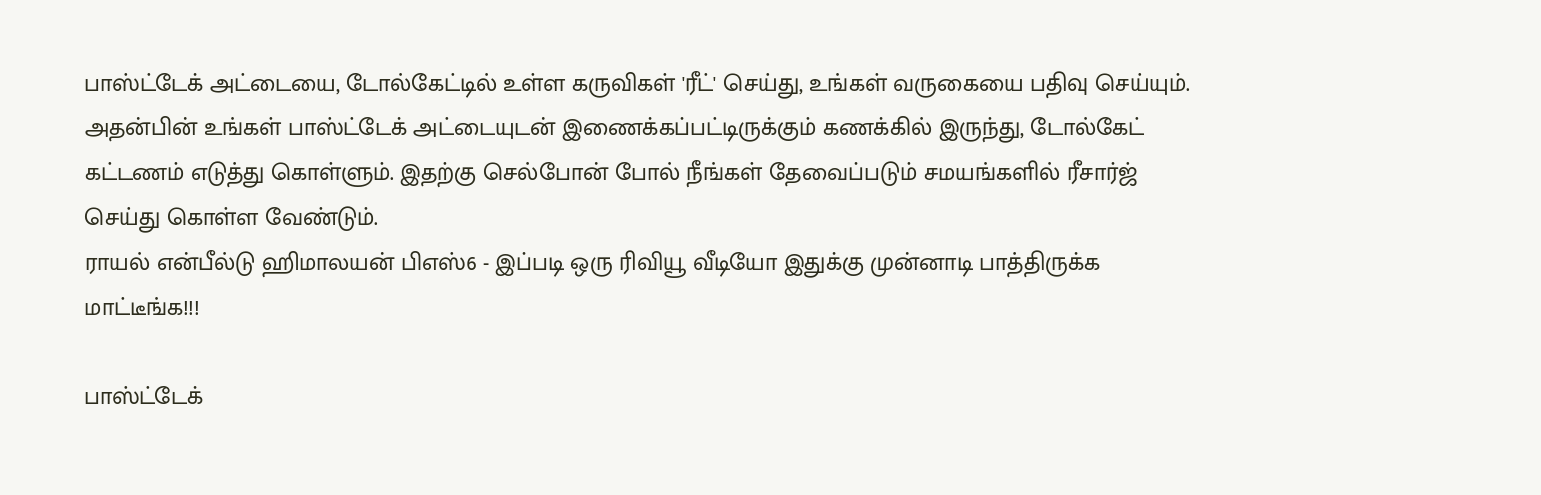பாஸ்ட்டேக் அட்டையை, டோல்கேட்டில் உள்ள கருவிகள் 'ரீட்' செய்து, உங்கள் வருகையை பதிவு செய்யும். அதன்பின் உங்கள் பாஸ்ட்டேக் அட்டையுடன் இணைக்கப்பட்டிருக்கும் கணக்கில் இருந்து, டோல்கேட் கட்டணம் எடுத்து கொள்ளும். இதற்கு செல்போன் போல் நீங்கள் தேவைப்படும் சமயங்களில் ரீசார்ஜ் செய்து கொள்ள வேண்டும்.
ராயல் என்பீல்டு ஹிமாலயன் பிஎஸ்6 - இப்படி ஒரு ரிவியூ வீடியோ இதுக்கு முன்னாடி பாத்திருக்க மாட்டீங்க!!!

பாஸ்ட்டேக்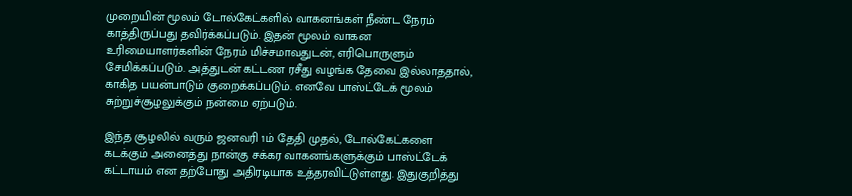முறையின் மூலம் டோல்கேட்களில் வாகனங்கள் நீண்ட நேரம் காத்திருப்பது தவிர்க்கப்படும். இதன் மூலம் வாகன உரிமையாளர்களின் நேரம் மிச்சமாவதுடன், எரிபொருளும் சேமிக்கப்படும். அத்துடன் கட்டண ரசீது வழங்க தேவை இல்லாததால், காகித பயன்பாடும் குறைக்கப்படும். எனவே பாஸ்ட்டேக் மூலம் சுற்றுச்சூழலுக்கும் நன்மை ஏற்படும்.

இந்த சூழலில் வரும் ஜனவரி 1ம் தேதி முதல், டோல்கேட்களை கடக்கும் அனைத்து நான்கு சக்கர வாகனங்களுக்கும் பாஸ்ட்டேக் கட்டாயம் என தற்போது அதிரடியாக உத்தரவிட்டுள்ளது. இதுகுறித்து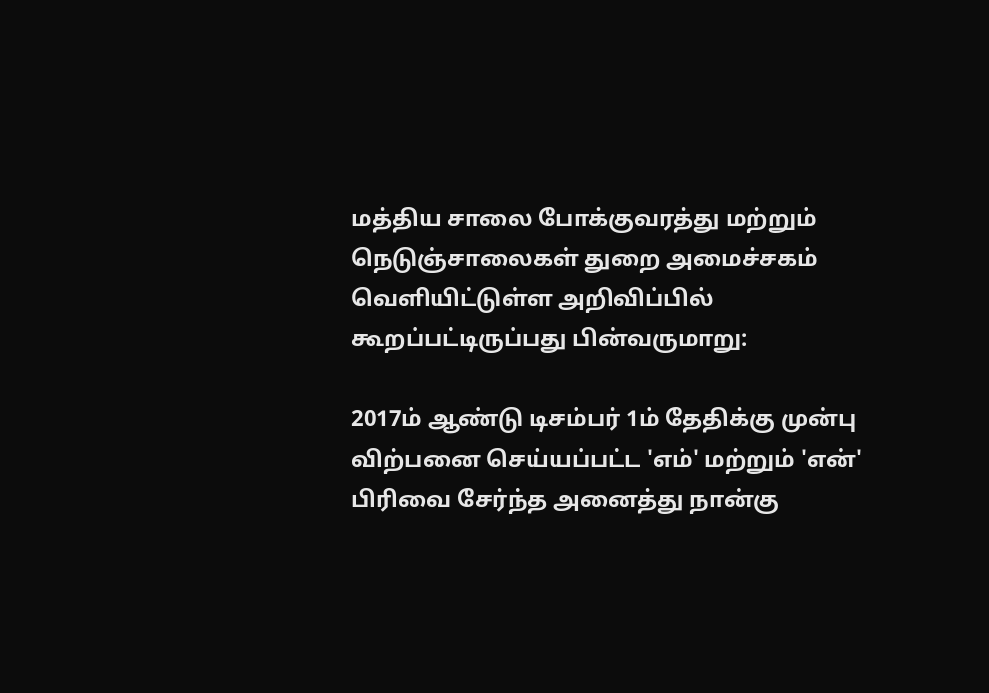மத்திய சாலை போக்குவரத்து மற்றும் நெடுஞ்சாலைகள் துறை அமைச்சகம் வெளியிட்டுள்ள அறிவிப்பில் கூறப்பட்டிருப்பது பின்வருமாறு:

2017ம் ஆண்டு டிசம்பர் 1ம் தேதிக்கு முன்பு விற்பனை செய்யப்பட்ட 'எம்' மற்றும் 'என்' பிரிவை சேர்ந்த அனைத்து நான்கு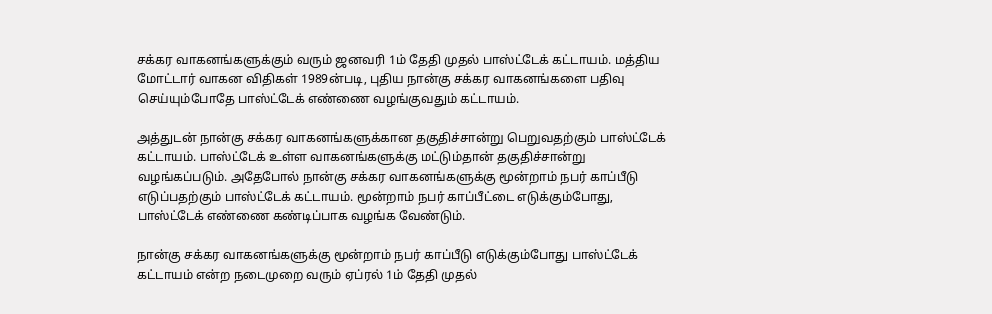சக்கர வாகனங்களுக்கும் வரும் ஜனவரி 1ம் தேதி முதல் பாஸ்ட்டேக் கட்டாயம். மத்திய மோட்டார் வாகன விதிகள் 1989ன்படி, புதிய நான்கு சக்கர வாகனங்களை பதிவு செய்யும்போதே பாஸ்ட்டேக் எண்ணை வழங்குவதும் கட்டாயம்.

அத்துடன் நான்கு சக்கர வாகனங்களுக்கான தகுதிச்சான்று பெறுவதற்கும் பாஸ்ட்டேக் கட்டாயம். பாஸ்ட்டேக் உள்ள வாகனங்களுக்கு மட்டும்தான் தகுதிச்சான்று வழங்கப்படும். அதேபோல் நான்கு சக்கர வாகனங்களுக்கு மூன்றாம் நபர் காப்பீடு எடுப்பதற்கும் பாஸ்ட்டேக் கட்டாயம். மூன்றாம் நபர் காப்பீட்டை எடுக்கும்போது, பாஸ்ட்டேக் எண்ணை கண்டிப்பாக வழங்க வேண்டும்.

நான்கு சக்கர வாகனங்களுக்கு மூன்றாம் நபர் காப்பீடு எடுக்கும்போது பாஸ்ட்டேக் கட்டாயம் என்ற நடைமுறை வரும் ஏப்ரல் 1ம் தேதி முதல்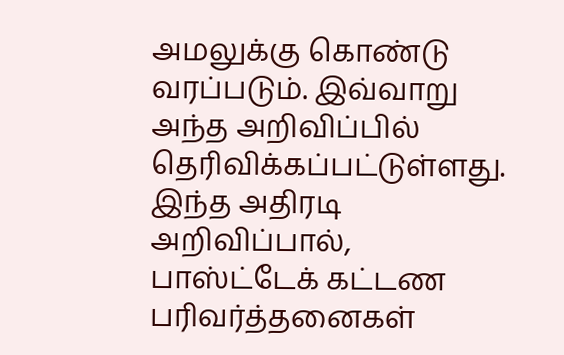அமலுக்கு கொண்டு வரப்படும். இவ்வாறு அந்த அறிவிப்பில் தெரிவிக்கப்பட்டுள்ளது. இந்த அதிரடி அறிவிப்பால், பாஸ்ட்டேக் கட்டண பரிவர்த்தனைகள்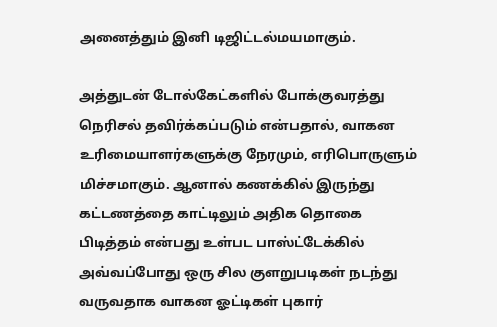அனைத்தும் இனி டிஜிட்டல்மயமாகும்.

அத்துடன் டோல்கேட்களில் போக்குவரத்து நெரிசல் தவிர்க்கப்படும் என்பதால், வாகன உரிமையாளர்களுக்கு நேரமும், எரிபொருளும் மிச்சமாகும். ஆனால் கணக்கில் இருந்து கட்டணத்தை காட்டிலும் அதிக தொகை பிடித்தம் என்பது உள்பட பாஸ்ட்டேக்கில் அவ்வப்போது ஒரு சில குளறுபடிகள் நடந்து வருவதாக வாகன ஓட்டிகள் புகார்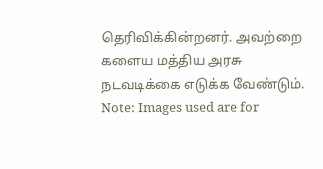தெரிவிக்கின்றனர். அவற்றை களைய மத்திய அரசு நடவடிக்கை எடுக்க வேண்டும்.
Note: Images used are for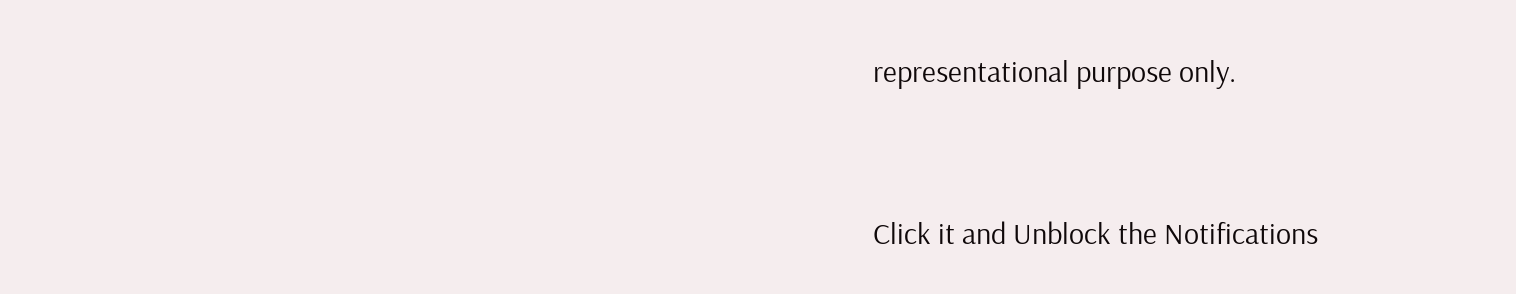representational purpose only.


Click it and Unblock the Notifications